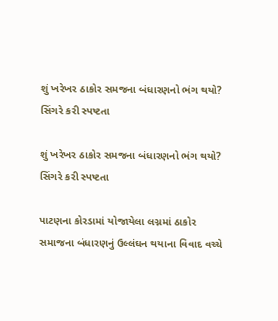શું ખરેખર ઠાકોર સમજના બંધારણનો ભંગ થયો? સિંગરે કરી સ્પષ્ટતા

શું ખરેખર ઠાકોર સમજના બંધારણનો ભંગ થયો? સિંગરે કરી સ્પષ્ટતા

પાટણના કોરડામાં યોજાયેલા લગ્નમાં ઠાકોર સમાજના બંધારણનું ઉલ્લંઘન થયાના વિવાદ વચ્ચે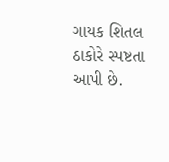ગાયક શિતલ ઠાકોરે સ્પષ્ટતા આપી છે.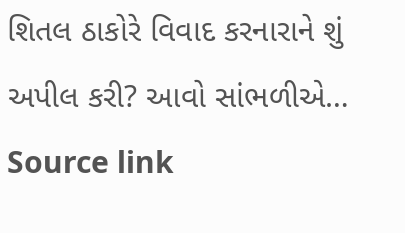શિતલ ઠાકોરે વિવાદ કરનારાને શું અપીલ કરી? આવો સાંભળીએ… Source link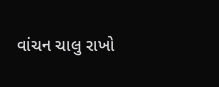વાંચન ચાલુ રાખો